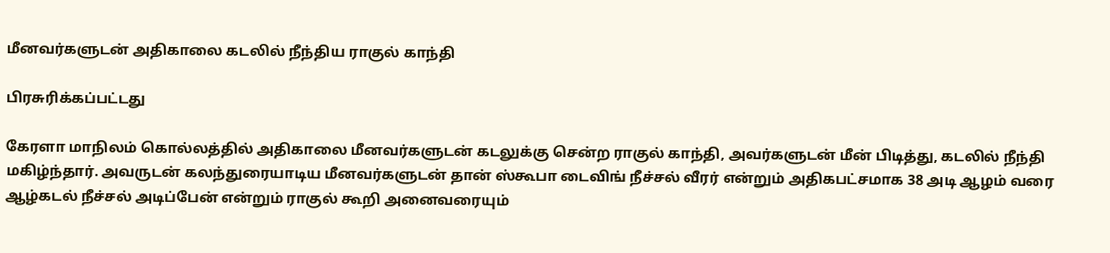மீனவர்களுடன் அதிகாலை கடலில் நீந்திய ராகுல் காந்தி

பிரசுரிக்கப்பட்டது

கேரளா மாநிலம் கொல்லத்தில் அதிகாலை மீனவர்களுடன் கடலுக்கு சென்ற ராகுல் காந்தி, அவர்களுடன் மீன் பிடித்து, கடலில் நீந்தி மகிழ்ந்தார். அவருடன் கலந்துரையாடிய மீனவர்களுடன் தான் ஸ்கூபா டைவிங் நீச்சல் வீரர் என்றும் அதிகபட்சமாக 38 அடி ஆழம் வரை ஆழ்கடல் நீச்சல் அடிப்பேன் என்றும் ராகுல் கூறி அனைவரையும்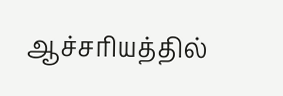ஆச்சரியத்தில்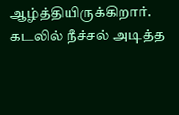ஆழ்த்தியிருக்கிறார். கடலில் நீச்சல் அடித்த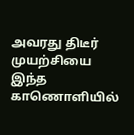அவரது திடீர் முயற்சியை இந்த காணொளியில்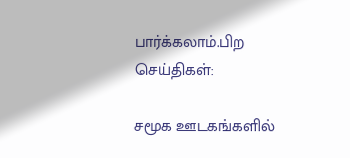பார்க்கலாம்.பிற செய்திகள்:

சமூக ஊடகங்களில்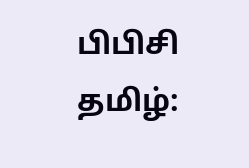பிபிசி தமிழ்: